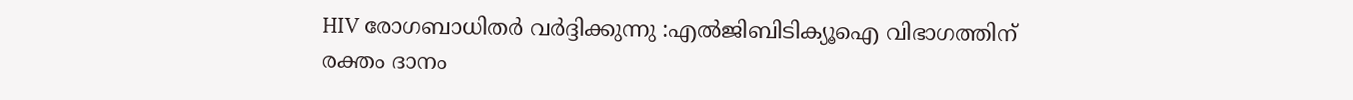HIV രോഗബാധിതര്‍ വർദ്ദിക്കുന്നു :എല്‍ജിബിടിക്യൂഐ വിഭാഗത്തിന് രക്തം ദാനം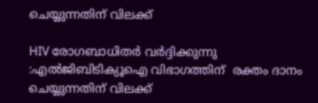ചെയ്യുന്നതിന് വിലക്ക്

HIV രോഗബാധിതര്‍ വർദ്ദിക്കുന്നു :എല്‍ജിബിടിക്യൂഐ വിഭാഗത്തിന്  രക്തം ദാനം ചെയ്യുന്നതിന് വിലക്ക്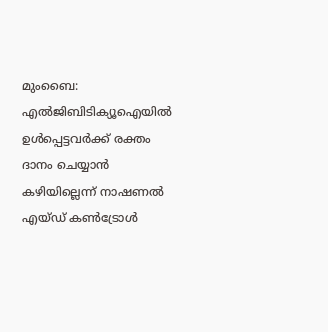മുംബൈ: എല്‍ജിബിടിക്യൂഐയില്‍ ഉള്‍പ്പെട്ടവര്‍ക്ക് രക്തം ദാനം ചെയ്യാൻ കഴിയില്ലെന്ന് നാഷണൽ എയ്‌ഡ് കൺട്രോൾ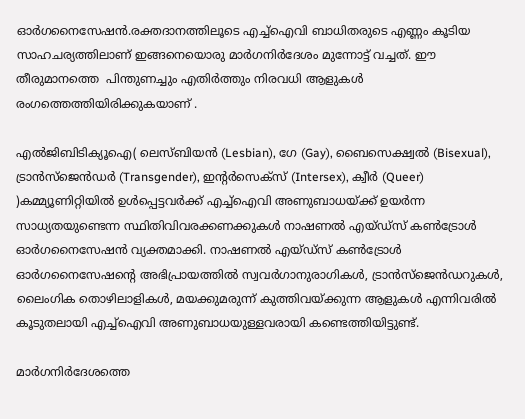ഓർഗനൈസേഷൻ.രക്തദാനത്തിലൂടെ എച്ച്ഐവി ബാധിതരുടെ എണ്ണം കൂടിയ സാഹചര്യത്തിലാണ് ഇങ്ങനെയൊരു മാര്‍ഗനിര്‍ദേശം മുന്നോട്ട് വച്ചത്. ഈ തീരുമാനത്തെ  പിന്തുണച്ചും എതിര്‍ത്തും നിരവധി ആളുകള്‍ രംഗത്തെത്തിയിരിക്കുകയാണ് .

എല്‍ജിബിടിക്യൂഐ( ലെസ്ബിയന്‍ (Lesbian), ഗേ (Gay), ബൈസെക്ഷ്വല്‍ (Bisexual), ട്രാന്‍സ്ജെന്‍ഡര്‍ (Transgender), ഇന്റര്‍സെക്സ് (Intersex), ക്വീര്‍ (Queer) )കമ്മ്യൂണിറ്റിയില്‍ ഉള്‍പ്പെട്ടവര്‍ക്ക് എച്ച്ഐവി അണുബാധയ്ക്ക് ഉയര്‍ന്ന സാധ്യതയുണ്ടെന്ന സ്ഥിതിവിവരക്കണക്കുകള്‍ നാഷണൽ എയ്‌ഡ്‌സ് കൺട്രോൾ ഓർഗനൈസേഷൻ വ്യക്തമാക്കി. നാഷണൽ എയ്‌ഡ്‌സ് കൺട്രോൾ ഓർഗനൈസേഷൻ്റെ അഭിപ്രായത്തിൽ സ്വവർഗാനുരാഗികൾ, ട്രാൻസ്‌ജെൻഡറുകൾ, ലൈംഗിക തൊഴിലാളികൾ, മയക്കുമരുന്ന് കുത്തിവയ്ക്കുന്ന ആളുകൾ എന്നിവരില്‍ കൂടുതലായി എച്ച്‌ഐവി അണുബാധയുള്ളവരായി കണ്ടെത്തിയിട്ടുണ്ട്.

മാര്‍ഗനിര്‍ദേശത്തെ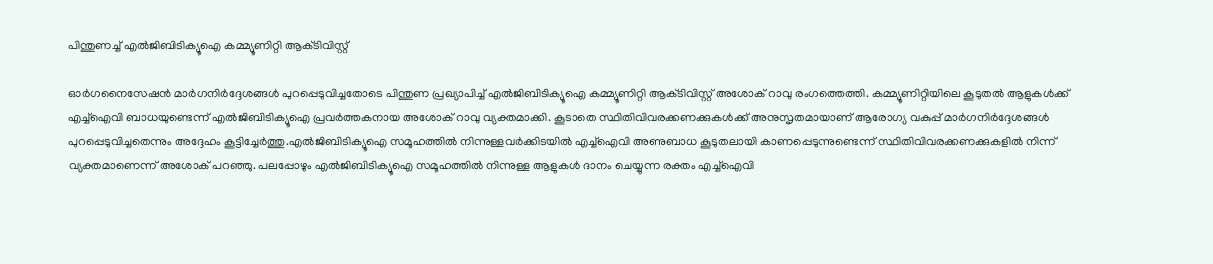പിന്തുണച്ച് എല്‍ജിബിടിക്യൂഐ കമ്മ്യൂണിറ്റി ആക്‌ടിവിസ്റ്റ്

ഓര്‍ഗനൈസേഷന്‍ മാര്‍ഗനിര്‍ദ്ദേശങ്ങള്‍ പുറപ്പെടുവിച്ചതോടെ പിന്തുണ പ്രഖ്യാപിച്ച് എല്‍ജിബിടിക്യൂഐ കമ്മ്യൂണിറ്റി ആക്‌ടിവിസ്റ്റ് അശോക് റാവു രംഗത്തെത്തി. കമ്മ്യൂണിറ്റിയിലെ കൂടുതൽ ആളുകൾക്ക് എച്ച്ഐവി ബാധയുണ്ടെന്ന് എല്‍ജിബിടിക്യൂഐ പ്രവർത്തകനായ അശോക് റാവു വ്യക്തമാക്കി. കൂടാതെ സ്ഥിതിവിവരക്കണക്കുകള്‍ക്ക് അനുസൃതമായാണ് ആരോഗ്യ വകുപ്പ് മാര്‍ഗനിര്‍ദ്ദേശങ്ങള്‍ പുറപ്പെടുവിച്ചതെന്നും അദ്ദേഹം കൂട്ടിച്ചേര്‍ത്തു.എല്‍ജിബിടിക്യൂഐ സമൂഹത്തിൽ നിന്നുള്ളവർക്കിടയിൽ എച്ച്ഐവി അണുബാധ കൂടുതലായി കാണപ്പെടുന്നുണ്ടെന്ന് സ്ഥിതിവിവരക്കണക്കുകളിൽ നിന്ന് വ്യക്തമാണെന്ന് അശോക് പറഞ്ഞു. പലപ്പോഴും എല്‍ജിബിടിക്യൂഐ സമൂഹത്തിൽ നിന്നുള്ള ആളുകൾ ദാനം ചെയ്യുന്ന രക്തം എച്ച്ഐവി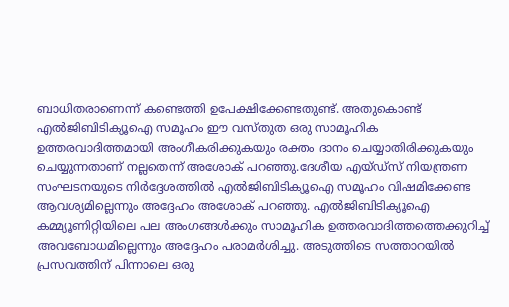ബാധിതരാണെന്ന് കണ്ടെത്തി ഉപേക്ഷിക്കേണ്ടതുണ്ട്. അതുകൊണ്ട് എല്‍ജിബിടിക്യൂഐ സമൂഹം ഈ വസ്‌തുത ഒരു സാമൂഹിക ഉത്തരവാദിത്തമായി അംഗീകരിക്കുകയും രക്തം ദാനം ചെയ്യാതിരിക്കുകയും ചെയ്യുന്നതാണ് നല്ലതെന്ന് അശോക് പറഞ്ഞു.ദേശീയ എയ്‌ഡ്‌സ് നിയന്ത്രണ സംഘടനയുടെ നിർദ്ദേശത്തിൽ എല്‍ജിബിടിക്യൂഐ സമൂഹം വിഷമിക്കേണ്ട ആവശ്യമില്ലെന്നും അദ്ദേഹം അശോക് പറഞ്ഞു. എല്‍ജിബിടിക്യൂഐ കമ്മ്യൂണിറ്റിയിലെ പല അംഗങ്ങൾക്കും സാമൂഹിക ഉത്തരവാദിത്തത്തെക്കുറിച്ച് അവബോധമില്ലെന്നും അദ്ദേഹം പരാമർശിച്ചു. അടുത്തിടെ സത്താറയിൽ പ്രസവത്തിന് പിന്നാലെ ഒരു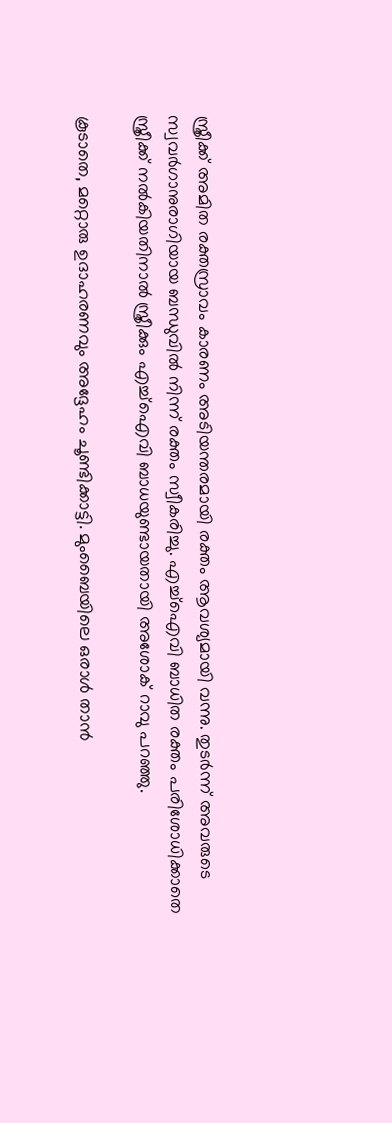സ്ത്രീക്ക് അമിത രക്തസ്രാവം കാരണം അടിയന്തരമായി രക്തം ആവശ്യമായി വന്നു. തുടർന്ന് അവരുടെ സ്വവർഗാനുരാഗിയായ ബന്ധുവില്‍ നിന്ന് രക്തം സ്വീകരിച്ചു. എച്ച്ഐവി ബാധിത രക്തം പരിശോധിക്കാതെ സ്ത്രീക്ക് നൽകിയതിനാൽ സ്ത്രീക്കും എച്ച്ഐവി ബാധയുണ്ടായതായി അശോക് റാവു പറഞ്ഞു.

കൂടാതെ, മറ്റൊരു ഉദാഹരണവും അദ്ദേഹം ചൂണ്ടിക്കാട്ടി. മുംബൈയിലെ ഒരാൾ താൻ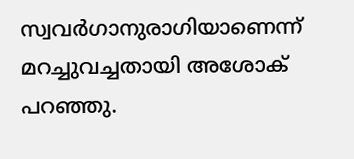സ്വവർഗാനുരാഗിയാണെന്ന് മറച്ചുവച്ചതായി അശോക് പറഞ്ഞു.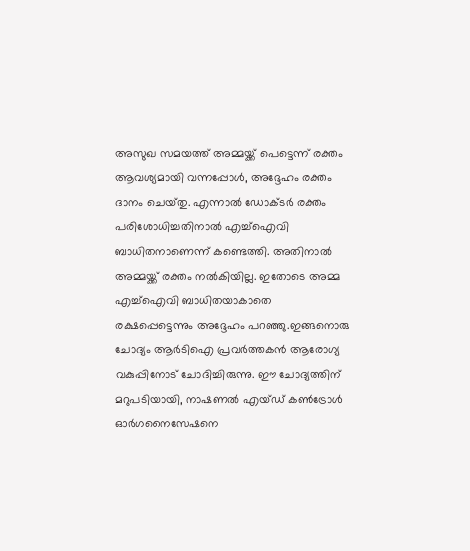അസുഖ സമയത്ത് അമ്മയ്ക്ക് പെട്ടെന്ന് രക്തം ആവശ്യമായി വന്നപ്പോൾ, അദ്ദേഹം രക്തം ദാനം ചെയ്‌തു. എന്നാല്‍ ഡോക്‌ടര്‍ രക്തം പരിശോധിച്ചതിനാല്‍ എച്ച്ഐവി ബാധിതനാണെന്ന് കണ്ടെത്തി. അതിനാൽ അമ്മയ്ക്ക് രക്തം നൽകിയില്ല. ഇതോടെ അമ്മ എച്ച്ഐവി ബാധിതയാകാതെ രക്ഷപ്പെട്ടെന്നും അദ്ദേഹം പറഞ്ഞു.ഇങ്ങനൊരു ചോദ്യം ആര്‍ടിഐ പ്രവര്‍ത്തകന്‍ ആരോഗ്യ വകുപ്പിനോട് ചോദിച്ചിരുന്നു. ഈ ചോദ്യത്തിന് മറുപടിയായി, നാഷണൽ എയ്‌ഡ് കൺട്രോൾ ഓർഗനൈസേഷനെ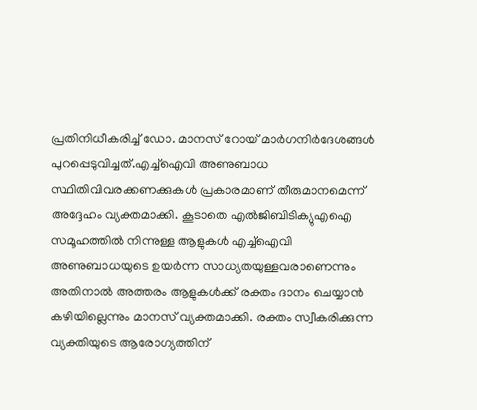പ്രതിനിധീകരിച്ച് ഡോ. മാനസ് റോയ് മാര്‍ഗനിര്‍ദേശങ്ങള്‍ പുറപ്പെടുവിച്ചത്.എച്ച്ഐവി അണുബാധ സ്ഥിതിവിവരക്കണക്കുകൾ പ്രകാരമാണ് തീരുമാനമെന്ന് അദ്ദേഹം വ്യക്തമാക്കി. കൂടാതെ എൽജിബിടിക്യുഎഐ സമൂഹത്തിൽ നിന്നുള്ള ആളുകൾ എച്ച്ഐവി അണുബാധയുടെ ഉയർന്ന സാധ്യതയുള്ളവരാണെന്നും അതിനാൽ അത്തരം ആളുകൾക്ക് രക്തം ദാനം ചെയ്യാൻ കഴിയില്ലെന്നും മാനസ് വ്യക്തമാക്കി. രക്തം സ്വീകരിക്കുന്ന വ്യക്തിയുടെ ആരോഗ്യത്തിന്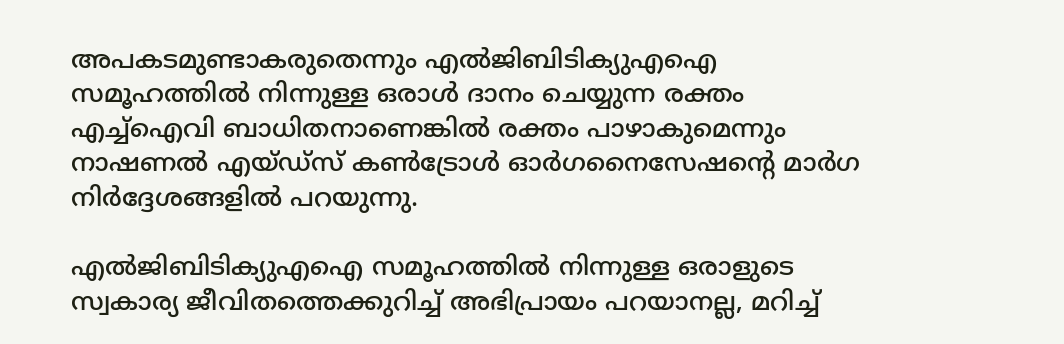അപകടമുണ്ടാകരുതെന്നും എൽജിബിടിക്യുഎഐ സമൂഹത്തിൽ നിന്നുള്ള ഒരാൾ ദാനം ചെയ്യുന്ന രക്തം എച്ച്ഐവി ബാധിതനാണെങ്കിൽ രക്തം പാഴാകുമെന്നും നാഷണൽ എയ്‌ഡ്‌സ് കൺട്രോൾ ഓർഗനൈസേഷൻ്റെ മാർഗ നിർദ്ദേശങ്ങളില്‍ പറയുന്നു.

എൽജിബിടിക്യുഎഐ സമൂഹത്തിൽ നിന്നുള്ള ഒരാളുടെ സ്വകാര്യ ജീവിതത്തെക്കുറിച്ച് അഭിപ്രായം പറയാനല്ല, മറിച്ച്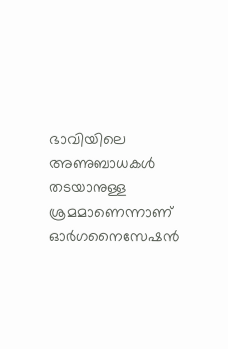ഭാവിയിലെ അണുബാധകൾ തടയാനുള്ള ശ്രമമാണെന്നാണ് ഓര്‍ഗനൈസേഷന്‍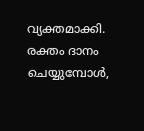വ്യക്തമാക്കി. രക്തം ദാനം ചെയ്യുമ്പോൾ,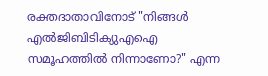രക്തദാതാവിനോട് "നിങ്ങൾ എൽജിബിടിക്യുഎഐ സമൂഹത്തിൽ നിന്നാണോ?" എന്ന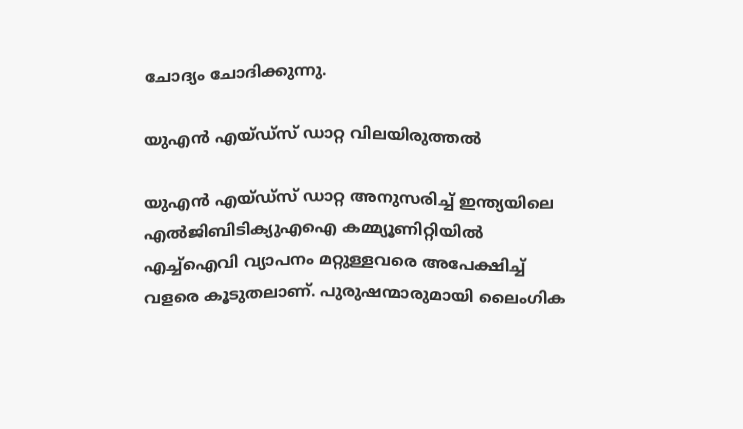ചോദ്യം ചോദിക്കുന്നു.

യുഎന്‍ എയ്‌ഡ്‌സ് ഡാറ്റ വിലയിരുത്തല്‍

യുഎൻ എയ്‌ഡ്‌സ് ഡാറ്റ അനുസരിച്ച് ഇന്ത്യയിലെ എൽജിബിടിക്യുഎഐ കമ്മ്യൂണിറ്റിയില്‍ എച്ച്ഐവി വ്യാപനം മറ്റുള്ളവരെ അപേക്ഷിച്ച് വളരെ കൂടുതലാണ്. പുരുഷന്മാരുമായി ലൈംഗിക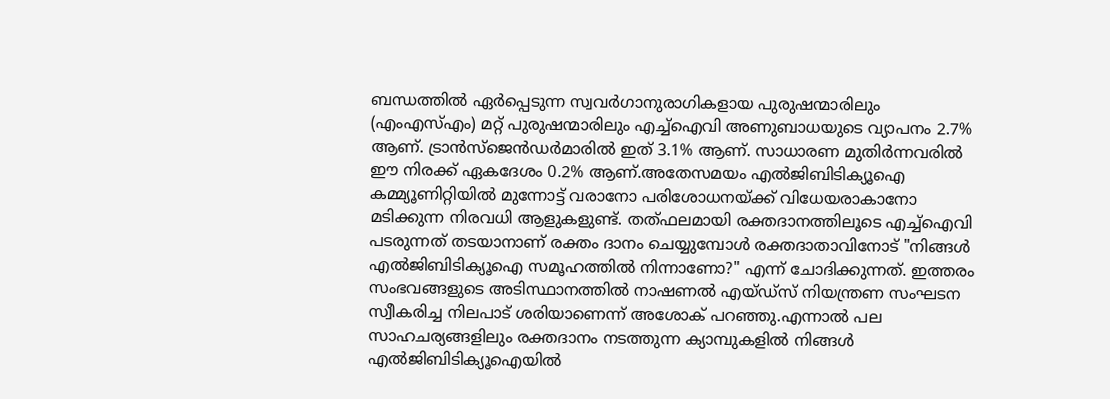ബന്ധത്തിൽ ഏർപ്പെടുന്ന സ്വവർഗാനുരാഗികളായ പുരുഷന്മാരിലും (എംഎസ്എം) മറ്റ് പുരുഷന്മാരിലും എച്ച്ഐവി അണുബാധയുടെ വ്യാപനം 2.7% ആണ്. ട്രാൻസ്‌ജെൻഡര്‍മാരില്‍ ഇത് 3.1% ആണ്. സാധാരണ മുതിർന്നവരിൽ ഈ നിരക്ക് ഏകദേശം 0.2% ആണ്.അതേസമയം എല്‍ജിബിടിക്യൂഐ കമ്മ്യൂണിറ്റിയില്‍ മുന്നോട്ട് വരാനോ പരിശോധനയ്ക്ക് വിധേയരാകാനോ മടിക്കുന്ന നിരവധി ആളുകളുണ്ട്. തത്‌ഫലമായി രക്തദാനത്തിലൂടെ എച്ച്ഐവി പടരുന്നത് തടയാനാണ് രക്തം ദാനം ചെയ്യുമ്പോൾ രക്തദാതാവിനോട് "നിങ്ങൾ എല്‍ജിബിടിക്യൂഐ സമൂഹത്തിൽ നിന്നാണോ?" എന്ന് ചോദിക്കുന്നത്. ഇത്തരം സംഭവങ്ങളുടെ അടിസ്ഥാനത്തില്‍ നാഷണൽ എയ്‌ഡ്‌സ് നിയന്ത്രണ സംഘടന സ്വീകരിച്ച നിലപാട് ശരിയാണെന്ന് അശോക് പറഞ്ഞു.എന്നാല്‍ പല സാഹചര്യങ്ങളിലും രക്തദാനം നടത്തുന്ന ക്യാമ്പുകളില്‍ നിങ്ങള്‍ എല്‍ജിബിടിക്യൂഐയില്‍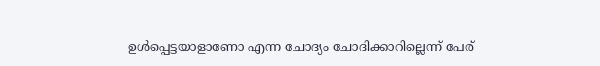ഉള്‍പ്പെട്ടയാളാണോ എന്ന ചോദ്യം ചോദിക്കാറില്ലെന്ന് പേര്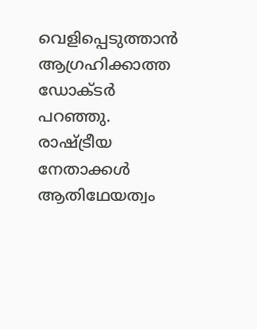വെളിപ്പെടുത്താന്‍ ആഗ്രഹിക്കാത്ത ഡോക്‌ടര്‍ പറഞ്ഞു. രാഷ്ട്രീയ നേതാക്കൾ ആതിഥേയത്വം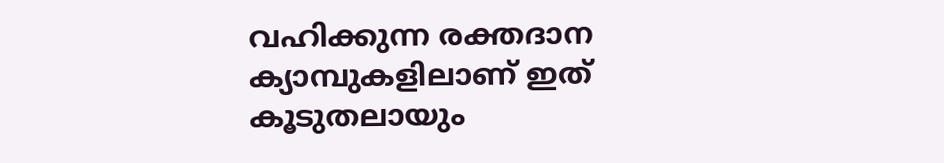വഹിക്കുന്ന രക്തദാന ക്യാമ്പുകളിലാണ് ഇത് കൂടുതലായും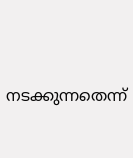നടക്കുന്നതെന്ന്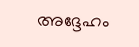അദ്ദേഹം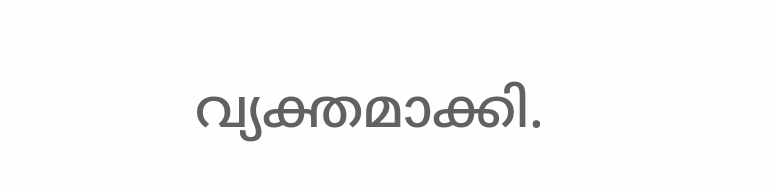വ്യക്തമാക്കി.